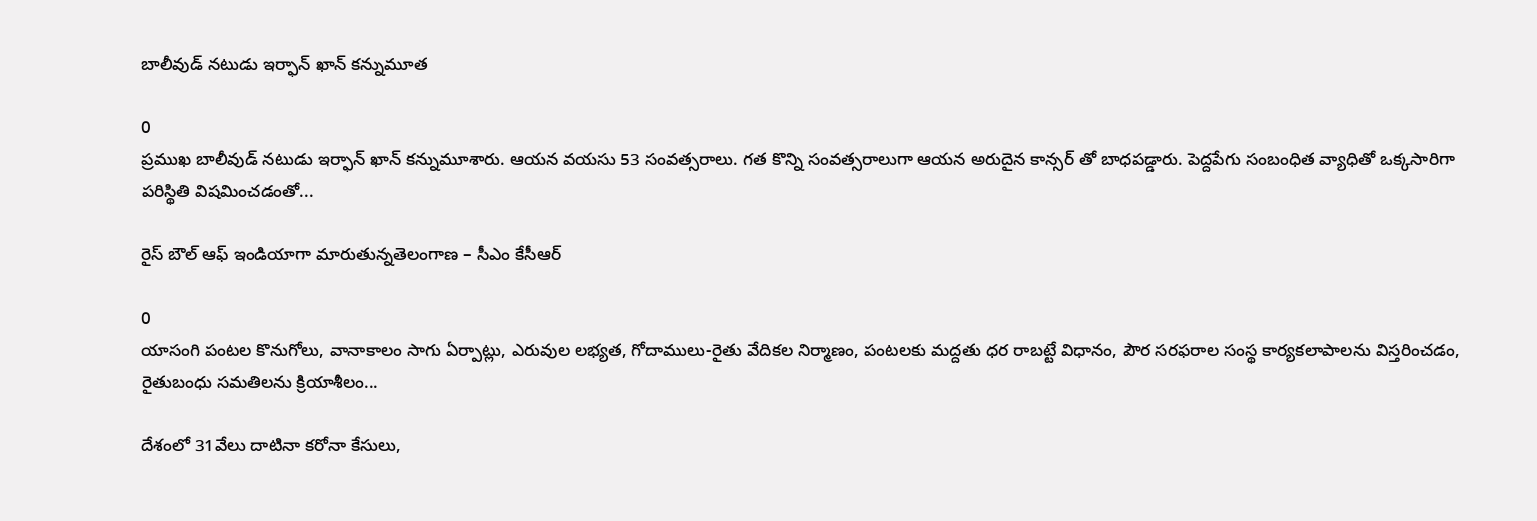బాలీవుడ్ నటుడు ఇర్ఫాన్ ఖాన్ కన్నుమూత

0
ప్రముఖ బాలీవుడ్ నటుడు ఇర్ఫాన్ ఖాన్ కన్నుమూశారు. ఆయన వయసు 53 సంవత్సరాలు. గత కొన్ని సంవత్సరాలుగా ఆయన అరుదైన కాన్సర్ తో బాధపడ్డారు. పెద్ద‌పేగు సంబంధిత వ్యాధితో ఒక్కసారిగా పరిస్థితి విషమించడంతో...

రైస్ బౌల్ ఆఫ్ ఇండియాగా మారుతున్నతెలంగాణ – సీఎం కేసీఆర్

0
యాసంగి పంటల కొనుగోలు, వానాకాలం సాగు ఏర్పాట్లు, ఎరువుల లభ్యత, గోదాములు-రైతు వేదికల నిర్మాణం, పంటలకు మద్దతు ధర రాబట్టే విధానం, పౌర సరఫరాల సంస్థ కార్యకలాపాలను విస్తరించడం, రైతుబంధు సమతిలను క్రియాశీలం...

దేశంలో 31వేలు దాటినా కరోనా కేసులు,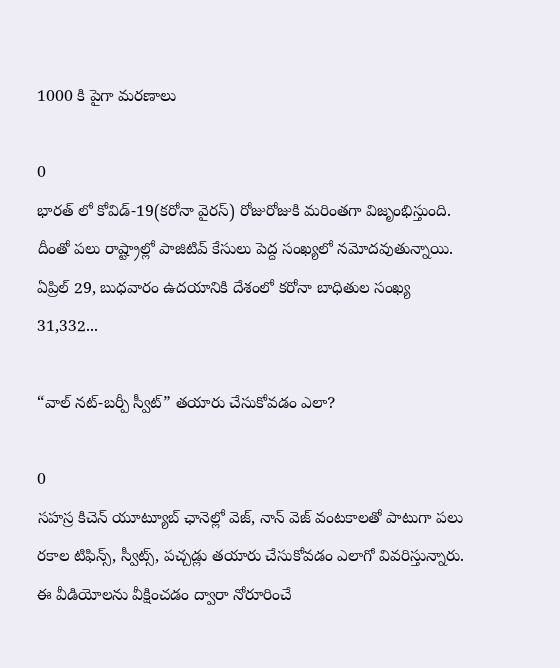1000 కి పైగా మరణాలు

0
భారత్ లో కోవిడ్-19(కరోనా వైరస్) రోజురోజుకి మరింతగా విజృంభిస్తుంది. దీంతో పలు రాష్ట్రాల్లో పాజిటివ్ కేసులు పెద్ద సంఖ్యలో నమోదవుతున్నాయి. ఏప్రిల్ 29, బుధవారం ఉదయానికి దేశంలో కరోనా బాధితుల సంఖ్య 31,332...

“వాల్ నట్-బర్పీ స్వీట్” తయారు చేసుకోవడం ఎలా?

0
సహస్ర కిచెన్ యూట్యూబ్ ఛానెల్లో వెజ్, నాన్ వెజ్ వంటకాలతో పాటుగా పలు రకాల టిఫిన్స్, స్వీట్స్, పచ్చడ్లు తయారు చేసుకోవడం ఎలాగో వివరిస్తున్నారు. ఈ వీడియోలను వీక్షించడం ద్వారా నోరూరించే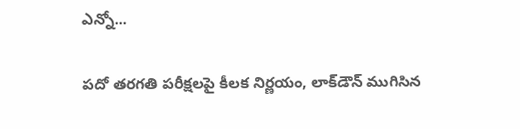ఎన్నో...

పదో తరగతి పరీక్షలపై కీలక నిర్ణయం, లాక్‌డౌన్‌ ముగిసిన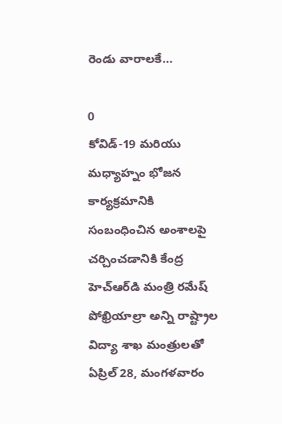రెండు వారాలకే…

0
కోవిడ్-19 మరియు మధ్యాహ్నం భోజన కార్యక్రమానికి సంబంధించిన అంశాలపై చర్చించడానికి కేంద్ర హెచ్‌ఆర్‌డి మంత్రి రమేష్ పోఖ్రియాల్రా అన్ని రాష్ట్రాల విద్యా శాఖ మంత్రులతో ఏప్రిల్ 28, మంగళవారం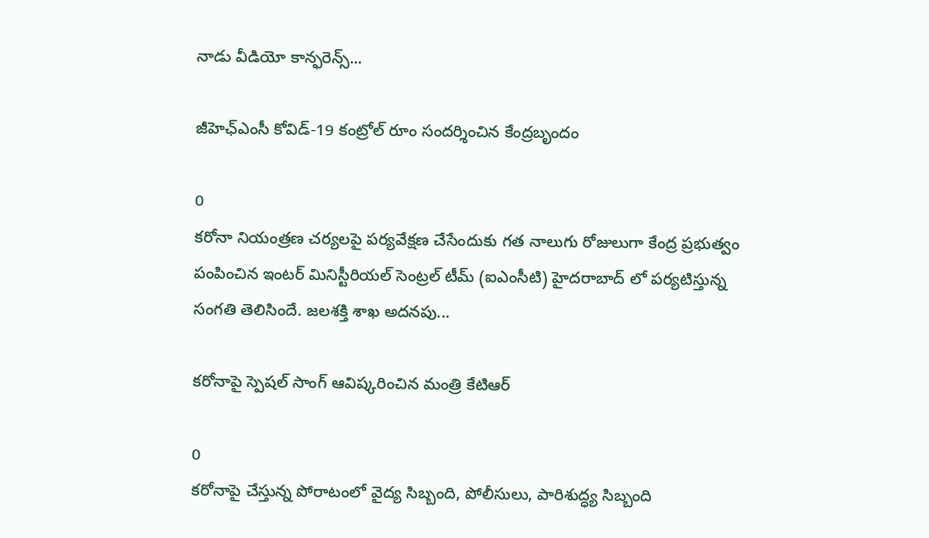నాడు వీడియో కాన్ఫరెన్స్‌...

జీహెఛ్ఎంసీ కోవిడ్-19 కంట్రోల్ రూం సందర్శించిన కేంద్రబృందం

0
కరోనా నియంత్రణ చర్యలపై పర్యవేక్షణ చేసేందుకు గత నాలుగు రోజులుగా కేంద్ర ప్రభుత్వం పంపించిన ఇంటర్ మినిస్టీరియల్ సెంట్రల్ టీమ్ (ఐఎంసీటి) హైదరాబాద్ లో పర్యటిస్తున్న సంగతి తెలిసిందే. జలశక్తి శాఖ అదనపు...

కరోనాపై స్పెషల్ సాంగ్ ఆవిష్కరించిన మంత్రి కేటిఆర్

0
కరోనాపై చేస్తున్న పోరాటంలో వైద్య సిబ్బంది, పోలీసులు, పారిశుద్ధ్య సిబ్బంది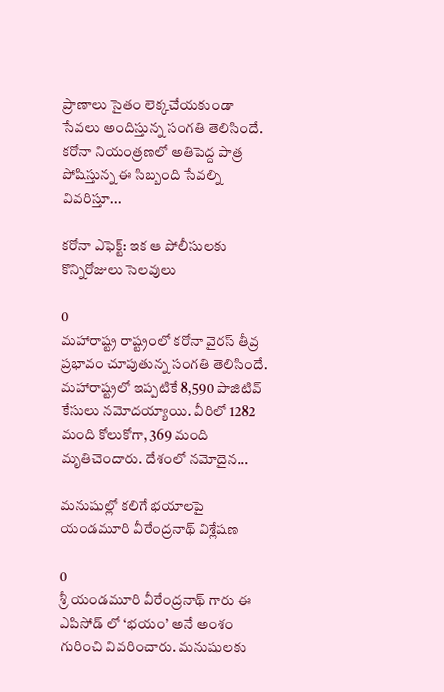ప్రాణాలు సైతం లెక్కచేయకుండా సేవలు అందిస్తున్న సంగతి తెలిసిందే. కరోనా నియంత్రణలో అతిపెద్ద పాత్ర పోషిస్తున్న ఈ సిబ్బంది సేవల్ని వివరిస్తూ...

కరోనా ఎఫెక్ట్: ఇక ఆ పోలీసులకు కొన్నిరోజులు సెలవులు

0
మహారాష్ట్ర రాష్ట్రంలో కరోనా వైరస్ తీవ్ర ప్రభావం చూపుతున్న సంగతి తెలిసిందే. మహారాష్ట్రలో ఇప్పటికే 8,590 పాజిటివ్ కేసులు నమోదయ్యాయి. వీరిలో 1282 మంది కోలుకోగా, 369 మంది మృతిచెందారు. దేశంలో నమోదైన...

మనుషుల్లో కలిగే భయాలపై యండమూరి వీరేంద్రనాథ్ విశ్లేషణ

0
శ్రీ యండమూరి వీరేంద్రనాథ్ గారు ఈ ఎపిసోడ్ లో ‘భయం’ అనే అంశం గురించి వివరించారు. మనుషులకు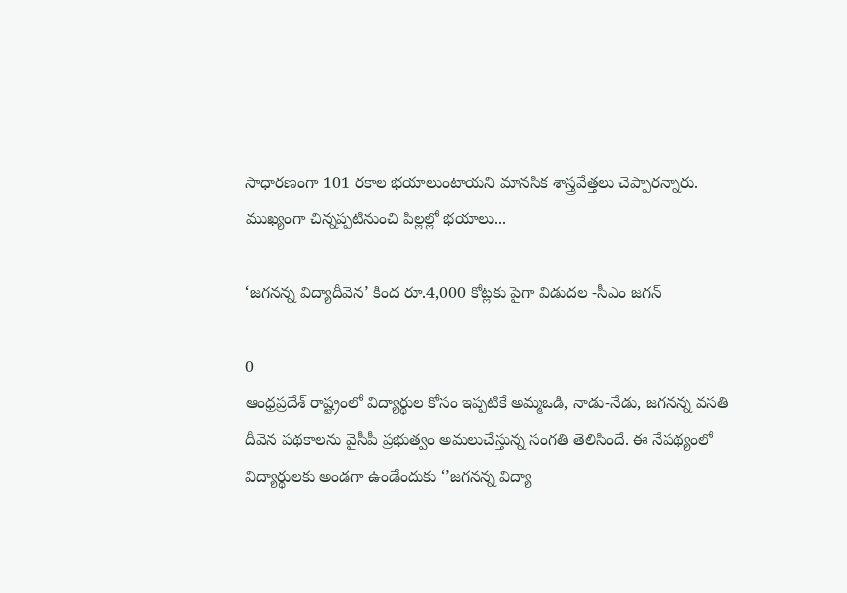సాధారణంగా 101 రకాల భయాలుంటాయని మానసిక శాస్త్రవేత్తలు చెప్పారన్నారు. ముఖ్యంగా చిన్నప్పటినుంచి పిల్లల్లో భయాలు...

‘జగనన్న విద్యాదీవెన’ కింద రూ.4,000 కోట్లకు పైగా విడుదల -సీఎం జగన్

0
ఆంధ్రప్రదేశ్ రాష్ట్రంలో విద్యార్థుల కోసం ఇప్పటికే అమ్మఒడి, నాడు-నేడు, జగనన్న వసతి దీవెన పథకాలను వైసీపీ ప్రభుత్వం అమలుచేస్తున్న సంగతి తెలిసిందే. ఈ నేపథ్యంలో విద్యార్థులకు అండగా ఉండేందుకు ‘’జగనన్న విద్యా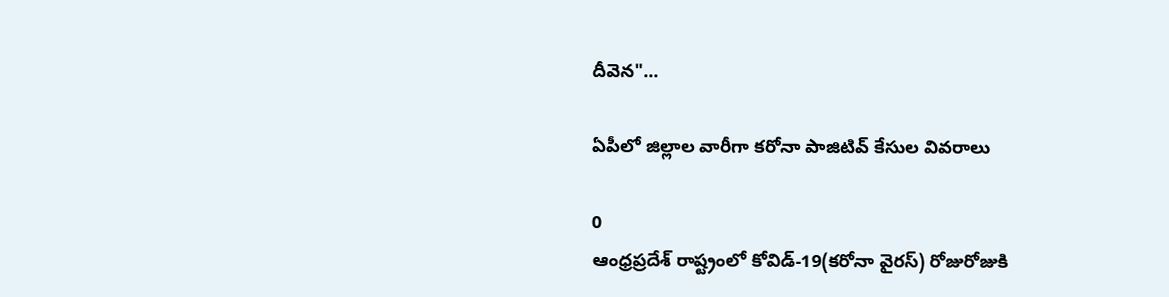దీవెన"...

ఏపీలో జిల్లాల వారీగా కరోనా పాజిటివ్ కేసుల వివరాలు

0
ఆంధ్రప్రదేశ్ రాష్ట్రంలో కోవిడ్-19(కరోనా వైరస్) రోజురోజుకి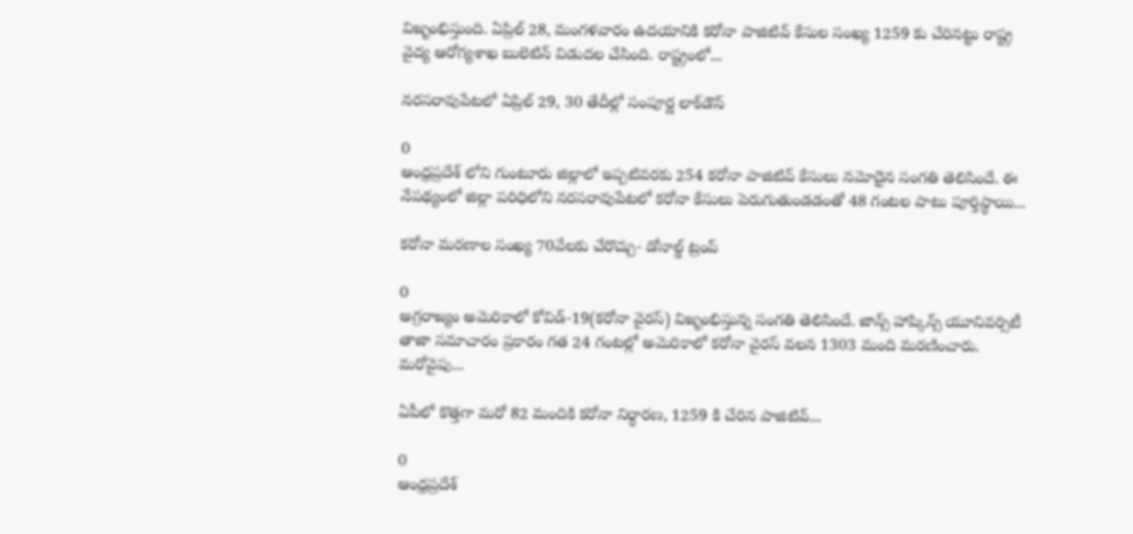విజృంభిస్తుంది. ఏప్రిల్ 28, మంగళవారం ఉదయానికి కరోనా పాజిటివ్‌ కేసుల సంఖ్య 1259 కు చేరినట్టు రాష్ట్ర వైద్య ఆరోగ్యశాఖ బులెటిన్‌ విడుదల చేసింది. రాష్ట్రంలో...

నరసరావుపేటలో ఏప్రిల్ 29, 30 తేదీల్లో సంపూర్ణ లాక్‌డౌన్‌

0
ఆంధ్రప్రదేశ్ లోని గుంటూరు జిల్లాలో ఇప్పటివరకు 254 కరోనా పాజిటివ్ కేసులు నమోదైన సంగతి తెలిసిందే. ఈ నేపథ్యంలో జిల్లా పరిధిలోని నరసరావుపేటలో కరోనా కేసులు పెరుగుతుండడంతో 48 గంటల పాటు పూర్తిస్థాయి...

కరోనా మరణాల సంఖ్య 70వేలకు చేరొచ్చు- డోనాల్డ్ ట్రంప్‌

0
అగ్రరాజ్యం అమెరికాలో కోవిడ్-19(కరోనా వైరస్) విజృంభిస్తున్న సంగతి తెలిసిందే. జాన్స్ హాప్కిన్స్ యూనివర్సిటీ తాజా సమాచారం ప్రకారం గత 24 గంటల్లో అమెరికాలో కరోనా వైరస్ వలన 1303 మంది మరణించారు. మరోవైపు...

ఏపీలో కొత్తగా మరో 82 మందికి కరోనా నిర్ధారణ, 1259 కి చేరిన పాజిటివ్...

0
ఆంధ్రప్రదేశ్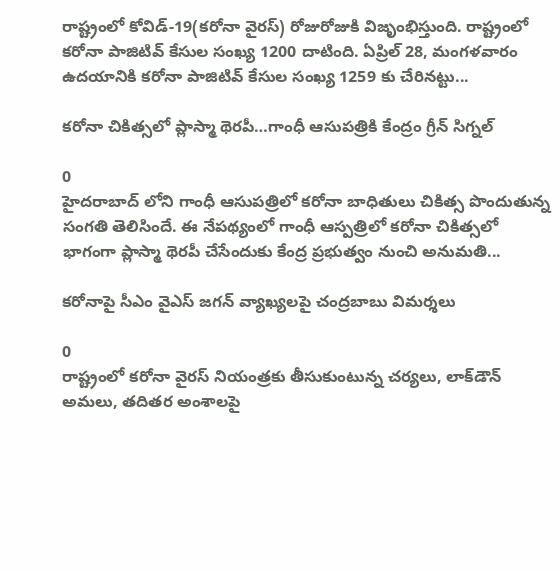రాష్ట్రంలో కోవిడ్-19(కరోనా వైరస్) రోజురోజుకి విజృంభిస్తుంది. రాష్ట్రంలో కరోనా పాజిటివ్ కేసుల సంఖ్య 1200 దాటింది. ఏప్రిల్ 28, మంగళవారం ఉదయానికి కరోనా పాజిటివ్‌ కేసుల సంఖ్య 1259 కు చేరినట్టు...

కరోనా చికిత్సలో ప్లాస్మా థెరపీ…గాంధీ ఆసుపత్రికి కేంద్రం గ్రీన్ సిగ్నల్

0
హైదరాబాద్ లోని గాంధీ ఆసుపత్రిలో కరోనా బాధితులు చికిత్స పొందుతున్న సంగతి తెలిసిందే. ఈ నేపథ్యంలో గాంధీ ఆస్పత్రిలో కరోనా చికిత్సలో భాగంగా ప్లాస్మా థెరపీ చేసేందుకు కేంద్ర ప్రభుత్వం నుంచి అనుమతి...

కరోనాపై సీఎం వైఎస్ జగన్ వ్యాఖ్యలపై చంద్రబాబు విమర్శలు

0
రాష్ట్రంలో కరోనా వైరస్‌ నియంత్రకు తీసుకుంటున్న చర్యలు, లాక్‌డౌన్‌ అమలు, తదితర అంశాలపై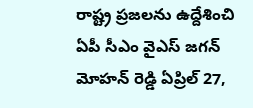రాష్ట్ర ప్రజలను ఉద్దేశించి ఏపీ సీఎం వైఎస్ జగన్ మోహన్ రెడ్డి ఏప్రిల్ 27,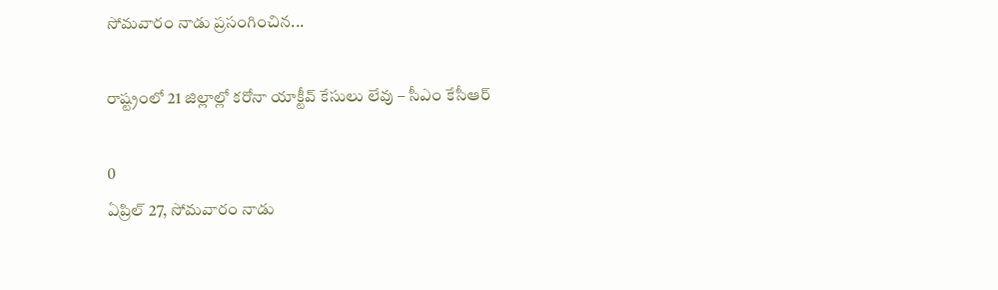సోమవారం నాడు ప్రసంగించిన...

రాష్ట్రంలో 21 జిల్లాల్లో కరోనా యాక్టీవ్ కేసులు లేవు – సీఎం కేసీఆర్

0
ఏప్రిల్ 27, సోమవారం నాడు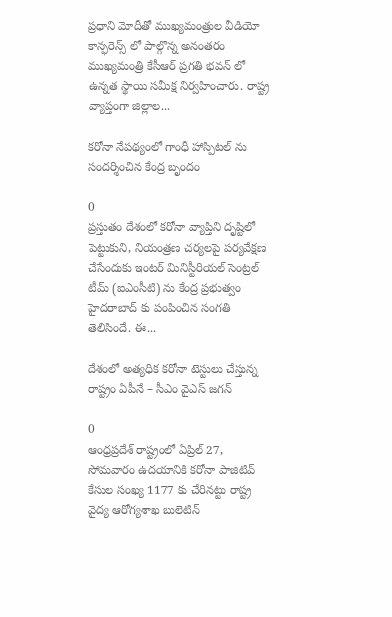ప్రధాని మోదీతో ముఖ్యమంత్రుల వీడియో కాన్ఫరెన్స్ లో పాల్గొన్న అనంతరం ముఖ్యమంత్రి కేసీఆర్ ప్రగతి భవన్ లో ఉన్నత స్థాయి సమీక్ష నిర్వహించారు. రాష్ట్ర వ్యాప్తంగా జిల్లాల...

కరోనా నేపథ్యంలో గాంధీ హాస్పిటల్ ను సందర్శించిన కేంద్ర బృందం

0
ప్రస్తుతం దేశంలో కరోనా వ్యాప్తిని దృష్టిలో పెట్టుకుని, నియంత్రణ చర్యలపై పర్యవేక్షణ చేసేందుకు ఇంటర్ మినిస్టీరియల్ సెంట్రల్ టీమ్ (ఐఎంసీటి) ను కేంద్ర ప్రభుత్వం హైదరాబాద్ కు పంపించిన సంగతి తెలిసిందే. ఈ...

దేశంలో అత్యధిక కరోనా టెస్టులు చేస్తున్న రాష్ట్రం ఏపీనే – సీఎం వైఎస్ జగన్

0
ఆంధ్రప్రదేశ్ రాష్ట్రంలో ఏప్రిల్ 27, సోమవారం ఉదయానికి కరోనా పాజిటివ్‌ కేసుల సంఖ్య 1177 కు చేరినట్టు రాష్ట్ర వైద్య ఆరోగ్యశాఖ బులెటిన్‌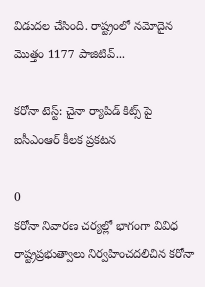విడుదల చేసింది. రాష్ట్రంలో నమోదైన మొత్తం 1177 పాజిటివ్...

కరోనా టెస్ట్: చైనా ర్యాపిడ్ కిట్స్ పై ఐసీఎంఆర్ కీలక ప్రకటన

0
కరోనా నివారణ చర్యల్లో భాగంగా వివిధ రాష్ట్రప్రభుత్వాలు నిర్వహించదలిచిన కరోనా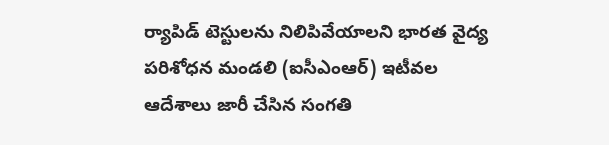ర్యాపిడ్‌ టెస్టులను నిలిపివేయాలని భారత వైద్య పరిశోధన మండలి (ఐసీఎంఆర్‌) ఇటీవల ఆదేశాలు జారీ చేసిన సంగతి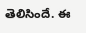తెలిసిందే. ఈ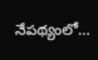నేపథ్యంలో...